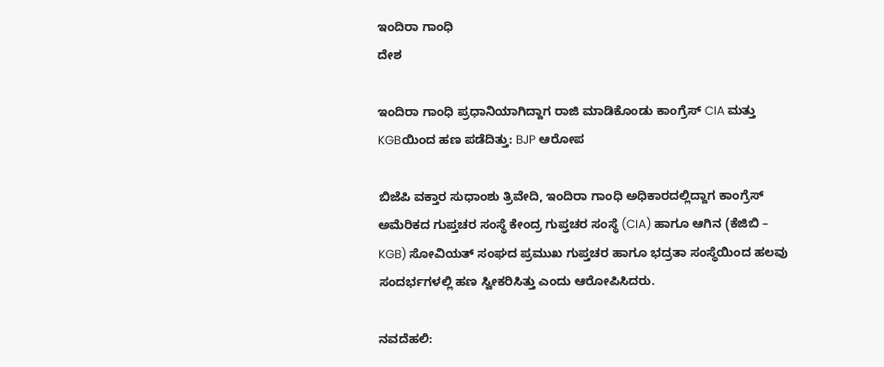ಇಂದಿರಾ ಗಾಂಧಿ
ದೇಶ

ಇಂದಿರಾ ಗಾಂಧಿ ಪ್ರಧಾನಿಯಾಗಿದ್ದಾಗ ರಾಜಿ ಮಾಡಿಕೊಂಡು ಕಾಂಗ್ರೆಸ್ CIA ಮತ್ತು KGBಯಿಂದ ಹಣ ಪಡೆದಿತ್ತು: BJP ಆರೋಪ

ಬಿಜೆಪಿ ವಕ್ತಾರ ಸುಧಾಂಶು ತ್ರಿವೇದಿ, ಇಂದಿರಾ ಗಾಂಧಿ ಅಧಿಕಾರದಲ್ಲಿದ್ದಾಗ ಕಾಂಗ್ರೆಸ್ ಅಮೆರಿಕದ ಗುಪ್ತಚರ ಸಂಸ್ಥೆ ಕೇಂದ್ರ ಗುಪ್ತಚರ ಸಂಸ್ಥೆ (CIA) ಹಾಗೂ ಆಗಿನ (ಕೆಜಿಬಿ – KGB) ಸೋವಿಯತ್ ಸಂಘದ ಪ್ರಮುಖ ಗುಪ್ತಚರ ಹಾಗೂ ಭದ್ರತಾ ಸಂಸ್ಥೆಯಿಂದ ಹಲವು ಸಂದರ್ಭಗಳಲ್ಲಿ ಹಣ ಸ್ವೀಕರಿಸಿತ್ತು ಎಂದು ಆರೋಪಿಸಿದರು.

ನವದೆಹಲಿ: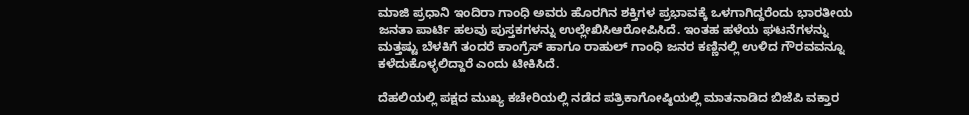ಮಾಜಿ ಪ್ರಧಾನಿ ಇಂದಿರಾ ಗಾಂಧಿ ಅವರು ಹೊರಗಿನ ಶಕ್ತಿಗಳ ಪ್ರಭಾವಕ್ಕೆ ಒಳಗಾಗಿದ್ದರೆಂದು ಭಾರತೀಯ ಜನತಾ ಪಾರ್ಟಿ ಹಲವು ಪುಸ್ತಕಗಳನ್ನು ಉಲ್ಲೇಖಿಸಿಆರೋಪಿಸಿದೆ. ಇಂತಹ ಹಳೆಯ ಘಟನೆಗಳನ್ನು ಮತ್ತಷ್ಟು ಬೆಳಕಿಗೆ ತಂದರೆ ಕಾಂಗ್ರೆಸ್ ಹಾಗೂ ರಾಹುಲ್ ಗಾಂಧಿ ಜನರ ಕಣ್ಣಿನಲ್ಲಿ ಉಳಿದ ಗೌರವವನ್ನೂ ಕಳೆದುಕೊಳ್ಳಲಿದ್ದಾರೆ ಎಂದು ಟೀಕಿಸಿದೆ.

ದೆಹಲಿಯಲ್ಲಿ ಪಕ್ಷದ ಮುಖ್ಯ ಕಚೇರಿಯಲ್ಲಿ ನಡೆದ ಪತ್ರಿಕಾಗೋಷ್ಠಿಯಲ್ಲಿ ಮಾತನಾಡಿದ ಬಿಜೆಪಿ ವಕ್ತಾರ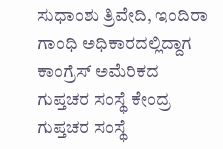ಸುಧಾಂಶು ತ್ರಿವೇದಿ, ಇಂದಿರಾ ಗಾಂಧಿ ಅಧಿಕಾರದಲ್ಲಿದ್ದಾಗ ಕಾಂಗ್ರೆಸ್ ಅಮೆರಿಕದ ಗುಪ್ತಚರ ಸಂಸ್ಥೆ ಕೇಂದ್ರ ಗುಪ್ತಚರ ಸಂಸ್ಥೆ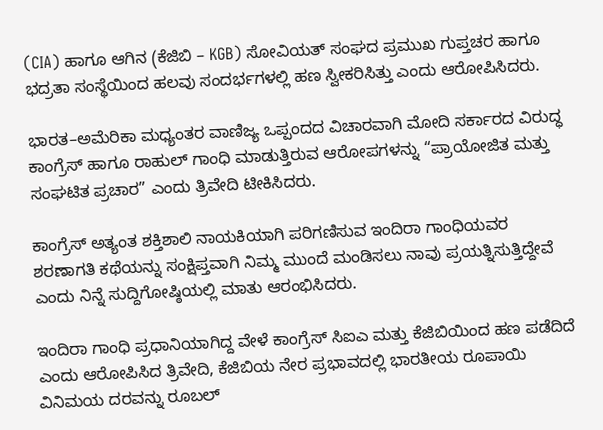(CIA) ಹಾಗೂ ಆಗಿನ (ಕೆಜಿಬಿ – KGB) ಸೋವಿಯತ್ ಸಂಘದ ಪ್ರಮುಖ ಗುಪ್ತಚರ ಹಾಗೂ ಭದ್ರತಾ ಸಂಸ್ಥೆಯಿಂದ ಹಲವು ಸಂದರ್ಭಗಳಲ್ಲಿ ಹಣ ಸ್ವೀಕರಿಸಿತ್ತು ಎಂದು ಆರೋಪಿಸಿದರು.

ಭಾರತ–ಅಮೆರಿಕಾ ಮಧ್ಯಂತರ ವಾಣಿಜ್ಯ ಒಪ್ಪಂದದ ವಿಚಾರವಾಗಿ ಮೋದಿ ಸರ್ಕಾರದ ವಿರುದ್ಧ ಕಾಂಗ್ರೆಸ್ ಹಾಗೂ ರಾಹುಲ್ ಗಾಂಧಿ ಮಾಡುತ್ತಿರುವ ಆರೋಪಗಳನ್ನು “ಪ್ರಾಯೋಜಿತ ಮತ್ತು ಸಂಘಟಿತ ಪ್ರಚಾರ” ಎಂದು ತ್ರಿವೇದಿ ಟೀಕಿಸಿದರು.

ಕಾಂಗ್ರೆಸ್ ಅತ್ಯಂತ ಶಕ್ತಿಶಾಲಿ ನಾಯಕಿಯಾಗಿ ಪರಿಗಣಿಸುವ ಇಂದಿರಾ ಗಾಂಧಿಯವರ ಶರಣಾಗತಿ ಕಥೆಯನ್ನು ಸಂಕ್ಷಿಪ್ತವಾಗಿ ನಿಮ್ಮ ಮುಂದೆ ಮಂಡಿಸಲು ನಾವು ಪ್ರಯತ್ನಿಸುತ್ತಿದ್ದೇವೆ ಎಂದು ನಿನ್ನೆ ಸುದ್ದಿಗೋಷ್ಠಿಯಲ್ಲಿ ಮಾತು ಆರಂಭಿಸಿದರು.

ಇಂದಿರಾ ಗಾಂಧಿ ಪ್ರಧಾನಿಯಾಗಿದ್ದ ವೇಳೆ ಕಾಂಗ್ರೆಸ್ ಸಿಐಎ ಮತ್ತು ಕೆಜಿಬಿಯಿಂದ ಹಣ ಪಡೆದಿದೆ ಎಂದು ಆರೋಪಿಸಿದ ತ್ರಿವೇದಿ, ಕೆಜಿಬಿಯ ನೇರ ಪ್ರಭಾವದಲ್ಲಿ ಭಾರತೀಯ ರೂಪಾಯಿ ವಿನಿಮಯ ದರವನ್ನು ರೂಬಲ್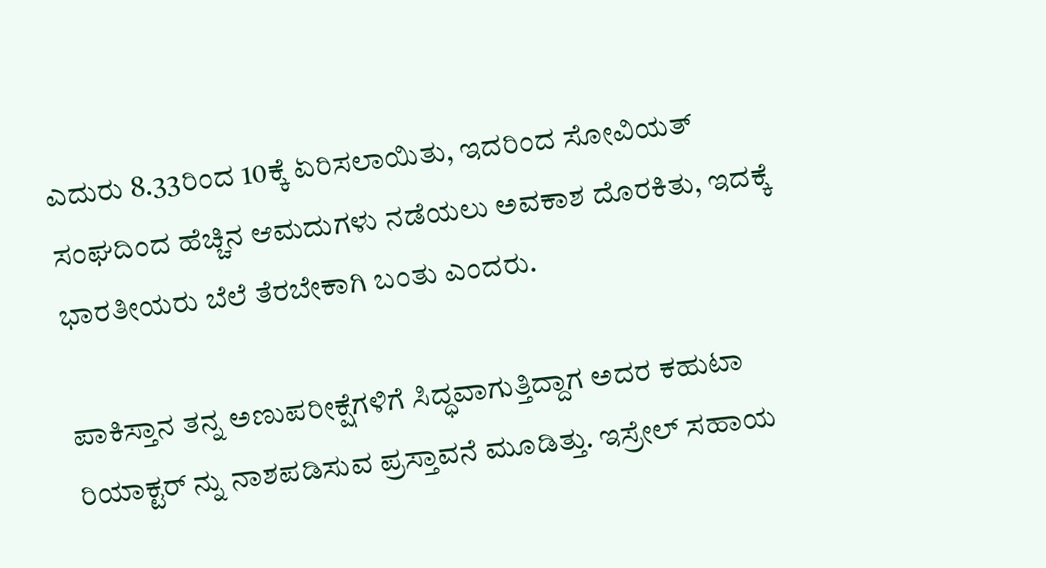ಎದುರು 8.33ರಿಂದ 10ಕ್ಕೆ ಏರಿಸಲಾಯಿತು, ಇದರಿಂದ ಸೋವಿಯತ್ ಸಂಘದಿಂದ ಹೆಚ್ಚಿನ ಆಮದುಗಳು ನಡೆಯಲು ಅವಕಾಶ ದೊರಕಿತು, ಇದಕ್ಕೆ ಭಾರತೀಯರು ಬೆಲೆ ತೆರಬೇಕಾಗಿ ಬಂತು ಎಂದರು.

ಪಾಕಿಸ್ತಾನ ತನ್ನ ಅಣುಪರೀಕ್ಷೆಗಳಿಗೆ ಸಿದ್ಧವಾಗುತ್ತಿದ್ದಾಗ ಅದರ ಕಹುಟಾ ರಿಯಾಕ್ಟರ್ ನ್ನು ನಾಶಪಡಿಸುವ ಪ್ರಸ್ತಾವನೆ ಮೂಡಿತ್ತು. ಇಸ್ರೇಲ್ ಸಹಾಯ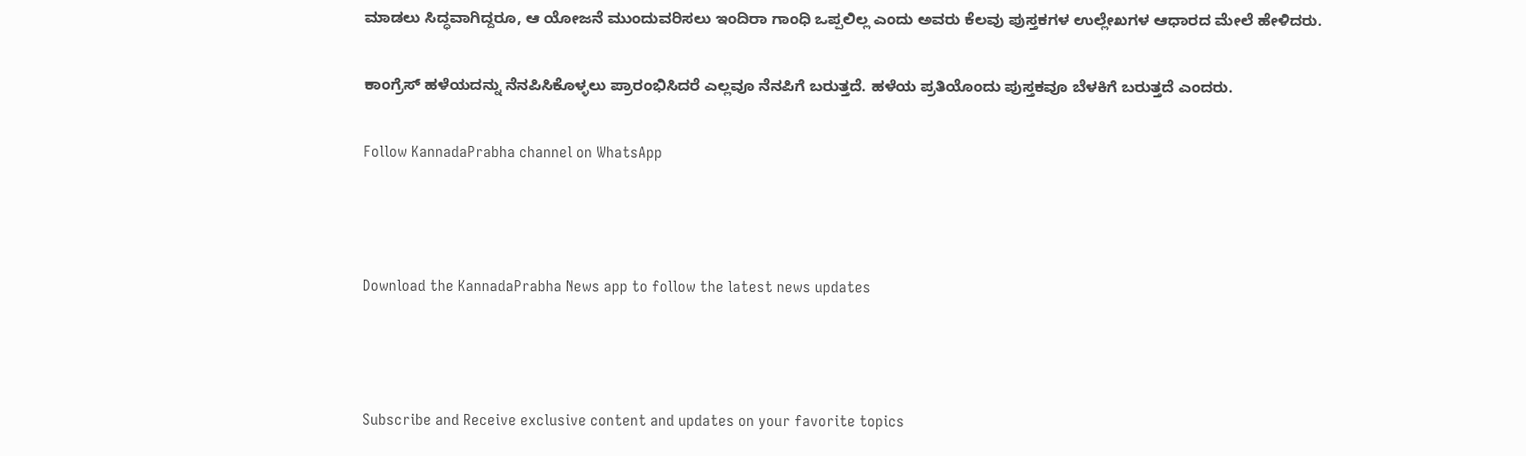ಮಾಡಲು ಸಿದ್ಧವಾಗಿದ್ದರೂ, ಆ ಯೋಜನೆ ಮುಂದುವರಿಸಲು ಇಂದಿರಾ ಗಾಂಧಿ ಒಪ್ಪಲಿಲ್ಲ ಎಂದು ಅವರು ಕೆಲವು ಪುಸ್ತಕಗಳ ಉಲ್ಲೇಖಗಳ ಆಧಾರದ ಮೇಲೆ ಹೇಳಿದರು.

ಕಾಂಗ್ರೆಸ್ ಹಳೆಯದನ್ನು ನೆನಪಿಸಿಕೊಳ್ಳಲು ಪ್ರಾರಂಭಿಸಿದರೆ ಎಲ್ಲವೂ ನೆನಪಿಗೆ ಬರುತ್ತದೆ. ಹಳೆಯ ಪ್ರತಿಯೊಂದು ಪುಸ್ತಕವೂ ಬೆಳಕಿಗೆ ಬರುತ್ತದೆ ಎಂದರು.

Follow KannadaPrabha channel on WhatsApp



Download the KannadaPrabha News app to follow the latest news updates



Subscribe and Receive exclusive content and updates on your favorite topics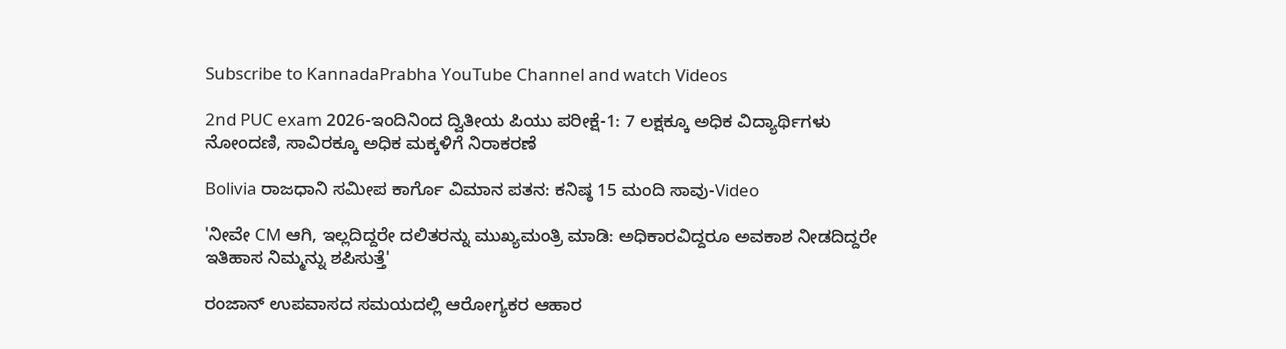Subscribe to KannadaPrabha YouTube Channel and watch Videos

2nd PUC exam 2026-ಇಂದಿನಿಂದ ದ್ವಿತೀಯ ಪಿಯು ಪರೀಕ್ಷೆ-1: 7 ಲಕ್ಷಕ್ಕೂ ಅಧಿಕ ವಿದ್ಯಾರ್ಥಿಗಳು ನೋಂದಣಿ, ಸಾವಿರಕ್ಕೂ ಅಧಿಕ ಮಕ್ಕಳಿಗೆ ನಿರಾಕರಣೆ

Bolivia ರಾಜಧಾನಿ ಸಮೀಪ ಕಾರ್ಗೊ ವಿಮಾನ ಪತನ: ಕನಿಷ್ಠ 15 ಮಂದಿ ಸಾವು-Video

'ನೀವೇ CM ಆಗಿ, ಇಲ್ಲದಿದ್ದರೇ ದಲಿತರನ್ನು ಮುಖ್ಯಮಂತ್ರಿ ಮಾಡಿ: ಅಧಿಕಾರವಿದ್ದರೂ ಅವಕಾಶ ನೀಡದಿದ್ದರೇ ಇತಿಹಾಸ ನಿಮ್ಮನ್ನು ಶಪಿಸುತ್ತೆ'

ರಂಜಾನ್ ಉಪವಾಸದ ಸಮಯದಲ್ಲಿ ಆರೋಗ್ಯಕರ ಆಹಾರ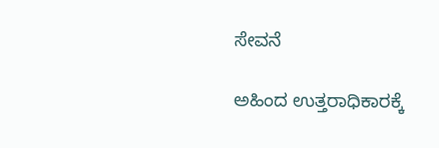ಸೇವನೆ

ಅಹಿಂದ ಉತ್ತರಾಧಿಕಾರಕ್ಕೆ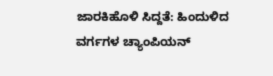ಜಾರಕಿಹೊಳಿ ಸಿದ್ದತೆ: ಹಿಂದುಳಿದ ವರ್ಗಗಳ ಚ್ಯಾಂಪಿಯನ್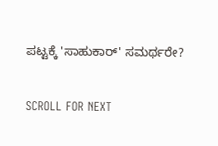ಪಟ್ಟಕ್ಕೆ 'ಸಾಹುಕಾರ್' ಸಮರ್ಥರೇ?

SCROLL FOR NEXT